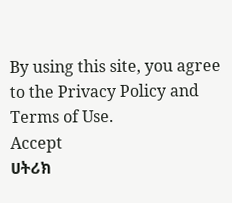By using this site, you agree to the Privacy Policy and Terms of Use.
Accept
ሀትሪክ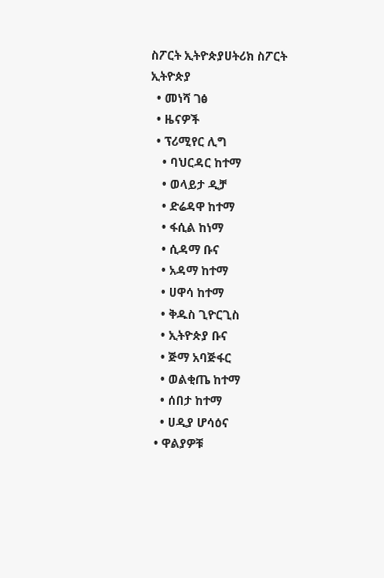ስፖርት ኢትዮጵያሀትሪክ ስፖርት ኢትዮጵያ
  • መነሻ ገፅ
  • ዜናዎች
  • ፕሪሚየር ሊግ
    • ባህርዳር ከተማ
    • ወላይታ ዲቻ
    • ድሬዳዋ ከተማ
    • ፋሲል ከነማ
    • ሲዳማ ቡና
    • አዳማ ከተማ
    • ሀዋሳ ከተማ
    • ቅዱስ ጊዮርጊስ
    • ኢትዮጵያ ቡና
    • ጅማ አባጅፋር
    • ወልቂጤ ከተማ
    • ሰበታ ከተማ
    • ሀዲያ ሆሳዕና
  • ዋልያዎቹ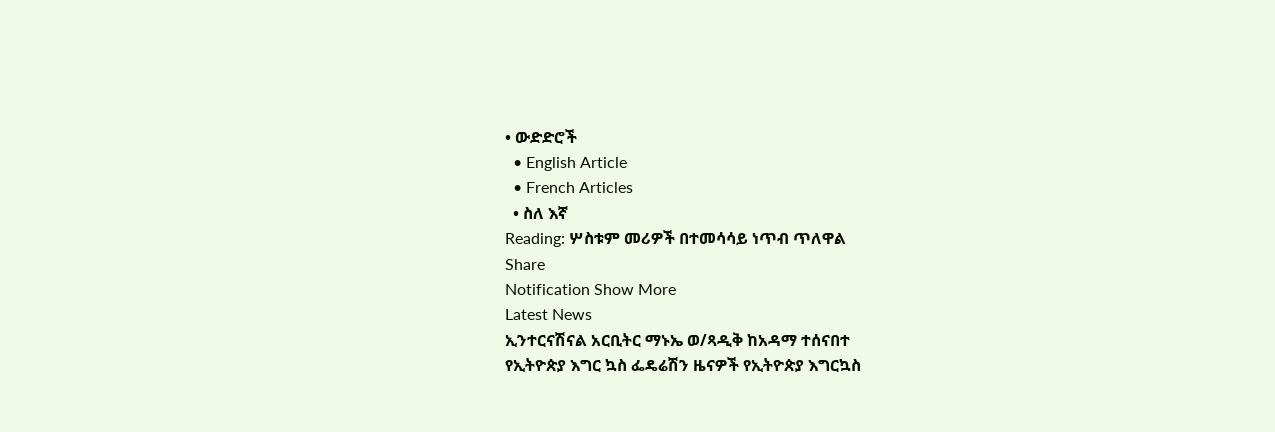• ውድድሮች
  • English Article
  • French Articles
  • ስለ እኛ
Reading: ሦስቱም መሪዎች በተመሳሳይ ነጥብ ጥለዋል
Share
Notification Show More
Latest News
ኢንተርናሽናል አርቢትር ማኑኤ ወ/ጻዲቅ ከአዳማ ተሰናበተ
የኢትዮጵያ እግር ኳስ ፌዴሬሽን ዜናዎች የኢትዮጵያ እግርኳስ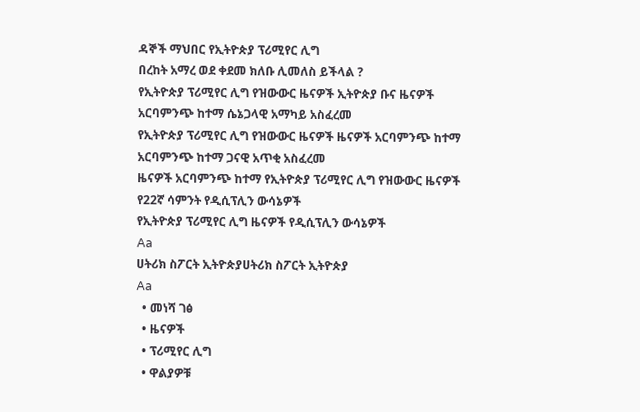ዳኞች ማህበር የኢትዮጵያ ፕሪሚየር ሊግ
በረከት አማረ ወደ ቀደመ ክለቡ ሊመለስ ይችላል ?
የኢትዮጵያ ፕሪሚየር ሊግ የዝውውር ዜናዎች ኢትዮጵያ ቡና ዜናዎች
አርባምንጭ ከተማ ሴኔጋላዊ አማካይ አስፈረመ
የኢትዮጵያ ፕሪሚየር ሊግ የዝውውር ዜናዎች ዜናዎች አርባምንጭ ከተማ
አርባምንጭ ከተማ ጋናዊ አጥቂ አስፈረመ
ዜናዎች አርባምንጭ ከተማ የኢትዮጵያ ፕሪሚየር ሊግ የዝውውር ዜናዎች
የ22ኛ ሳምንት የዲሲፕሊን ውሳኔዎች
የኢትዮጵያ ፕሪሚየር ሊግ ዜናዎች የዲሲፕሊን ውሳኔዎች
Aa
ሀትሪክ ስፖርት ኢትዮጵያሀትሪክ ስፖርት ኢትዮጵያ
Aa
  • መነሻ ገፅ
  • ዜናዎች
  • ፕሪሚየር ሊግ
  • ዋልያዎቹ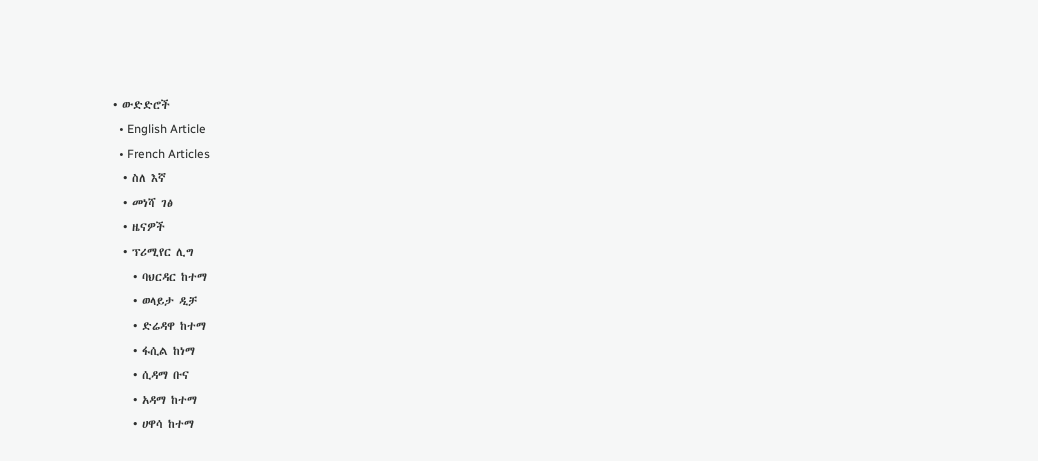• ውድድሮች
  • English Article
  • French Articles
  • ስለ እኛ
  • መነሻ ገፅ
  • ዜናዎች
  • ፕሪሚየር ሊግ
    • ባህርዳር ከተማ
    • ወላይታ ዲቻ
    • ድሬዳዋ ከተማ
    • ፋሲል ከነማ
    • ሲዳማ ቡና
    • አዳማ ከተማ
    • ሀዋሳ ከተማ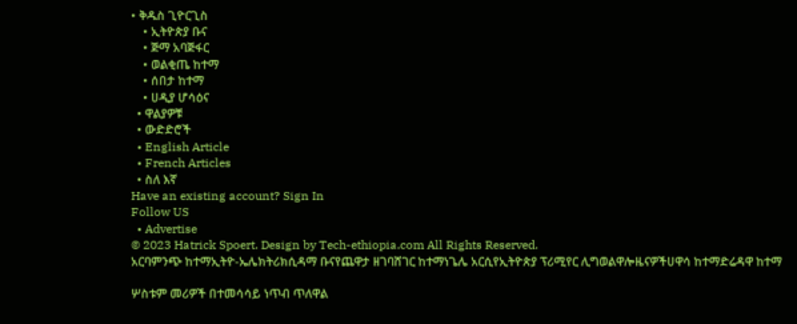• ቅዱስ ጊዮርጊስ
    • ኢትዮጵያ ቡና
    • ጅማ አባጅፋር
    • ወልቂጤ ከተማ
    • ሰበታ ከተማ
    • ሀዲያ ሆሳዕና
  • ዋልያዎቹ
  • ውድድሮች
  • English Article
  • French Articles
  • ስለ እኛ
Have an existing account? Sign In
Follow US
  • Advertise
© 2023 Hatrick Spoert. Design by Tech-ethiopia.com All Rights Reserved.
አርባምንጭ ከተማኢትዮ-ኤሌክትሪክሲዳማ ቡናየጨዋታ ዘገባሸገር ከተማነጌሌ አርሲየኢትዮጵያ ፕሪሚየር ሊግወልዋሎዜናዎችሀዋሳ ከተማድሬዳዋ ከተማ

ሦስቱም መሪዎች በተመሳሳይ ነጥብ ጥለዋል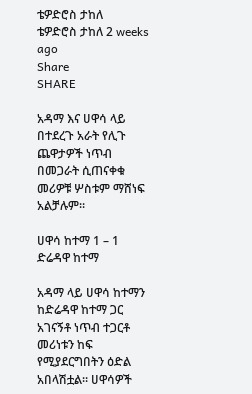ቴዎድሮስ ታከለ
ቴዎድሮስ ታከለ 2 weeks ago
Share
SHARE

አዳማ እና ሀዋሳ ላይ በተደረጉ አራት የሊጉ ጨዋታዎች ነጥብ በመጋራት ሲጠናቀቁ መሪዎቹ ሦስቱም ማሸነፍ አልቻሉም።

ሀዋሳ ከተማ 1 – 1 ድሬዳዋ ከተማ

አዳማ ላይ ሀዋሳ ከተማን ከድሬዳዋ ከተማ ጋር አገናኝቶ ነጥብ ተጋርቶ መሪነቱን ከፍ የሚያደርግበትን ዕድል አበላሽቷል። ሀዋሳዎች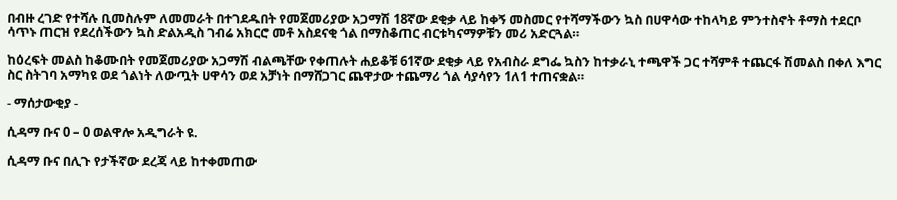በብዙ ረገድ የተሻሉ ቢመስሉም ለመመራት በተገደዱበት የመጀመሪያው አጋማሽ 18ኛው ደቂቃ ላይ ከቀኝ መስመር የተሻማችውን ኳስ በሀዋሳው ተከላካይ ምንተስኖት ቶማስ ተደርቦ ሳጥኑ ጠርዝ የደረሰችውን ኳስ ድልአዲስ ገብሬ አክርሮ መቶ አስደናቂ ጎል በማስቆጠር ብርቱካናማዎቹን መሪ አድርጓል።

ከዕረፍት መልስ ከቆሙበት የመጀመሪያው አጋማሽ ብልጫቸው የቀጠሉት ሐይቆቹ 61ኛው ደቂቃ ላይ የአብስራ ደግፌ ኳስን ከተቃራኒ ተጫዋች ጋር ተሻምቶ ተጨርፋ ሽመልስ በቀለ እግር ስር ስትገባ አማካዩ ወደ ጎልነት ለውጧት ሀዋሳን ወደ አቻነት በማሸጋገር ጨዋታው ተጨማሪ ጎል ሳያሳየን 1ለ1 ተጠናቋል።

- ማሰታውቂያ -

ሲዳማ ቡና 0 – 0 ወልዋሎ አዲግራት ዩ.

ሲዳማ ቡና በሊጉ የታችኛው ደረጃ ላይ ከተቀመጠው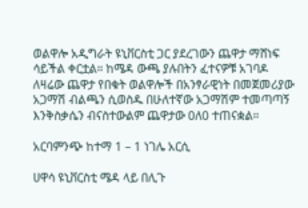ወልዋሎ አዲግራት ዩኒቨርስቲ ጋር ያደረገውን ጨዋታ ማሸነፍ ሳይችል ቀርቷል። ከሜዳ ውጫ ያሉበትን ፈተናዎቹ አገባዶ ለዛሬው ጨዋታ የበቁት ወልዋሎች በአንፃራዊነት በመጀመሪያው አጋማሽ ብልጫን ሲወስዱ በሁለተኛው አጋማሽም ተመጣጣኝ እንቅስቃሴን ብናስተውልም ጨዋታው 0ለ0 ተጠናቋል።

አርባምንጭ ከተማ 1 – 1 ነገሌ አርሲ

ሀዋሳ ዩኒቨርስቲ ሜዳ ላይ በሊጉ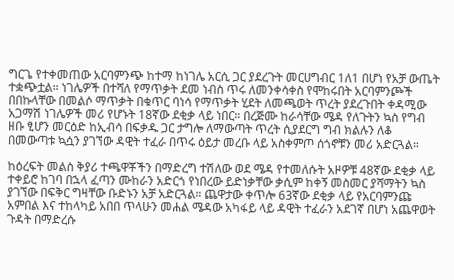ግርጌ የተቀመጠው አርባምንጭ ከተማ ከነገሌ አርሲ ጋር ያደረጉት መርሀግብር 1ለ1 በሆነ የአቻ ውጤት ተቋጭቷል። ነገሌዎች በተሻለ የማጥቃት ደመ ነብስ ጥሩ ለመንቀሳቀስ የሞከሩበት አርባምንጮች በበኩላቸው በመልሶ ማጥቃት በቁጥር ባነሳ የማጥቃት ሂደት ለመጫወት ጥረት ያደረጉበት ቀዳሚው አጋማሽ ነገሌዎች መሪ የሆኑት 18ኛው ደቂቃ ላይ ነበር። በረጅሙ ከራሳቸው ሜዳ የለጉትን ኳስ የግብ ዘቡ ፂሆን መርዕድ ከኢብሳ በፍቃዱ ጋር ታግሎ ለማውጣት ጥረት ሲያደርግ ግብ ክልሉን ለቆ በመውጣቱ ኳሷን ያገኘው ዳዊት ተፈራ በጥሩ ዕይታ መረቡ ላይ አስቀምጦ ሰጎኖቹን መሪ አድርጓል።

ከዕረፍት መልስ ቅያሪ ተጫዋቾችን በማድረግ ተሽለው ወደ ሜዳ የተመለሱት አዞዎቹ 48ኛው ደቂቃ ላይ ተቀይሮ ከገባ በኋላ ፈጣን ሙከራን አድርጎ የነበረው ይድነቃቸው ቃሲም ከቀኝ መስመር ያሻማትን ኳስ ያገኘው በፍቅር ግዛቸው ቡድኑን አቻ አድርጓል። ጨዋታው ቀጥሎ 63ኛው ደቂቃ ላይ የአርባምንጩ አምበል እና ተከላካይ አበበ ጥላሁን መሐል ሜዳው አካፋይ ላይ ዳዊት ተፈራን አደገኛ በሆነ አጨዋወት ጉዳት በማድረሱ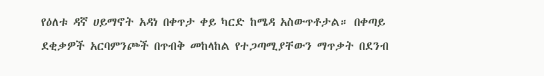የዕለቱ ዳኛ ሀይማኖት አዳነ በቀጥታ ቀይ ካርድ ከሜዳ አስውጥቶታል። በቀጣይ ደቂቃዎች አርባምንጮች በጥብቅ መከላከል የተጋጣሚያቸውን ማጥቃት በደንብ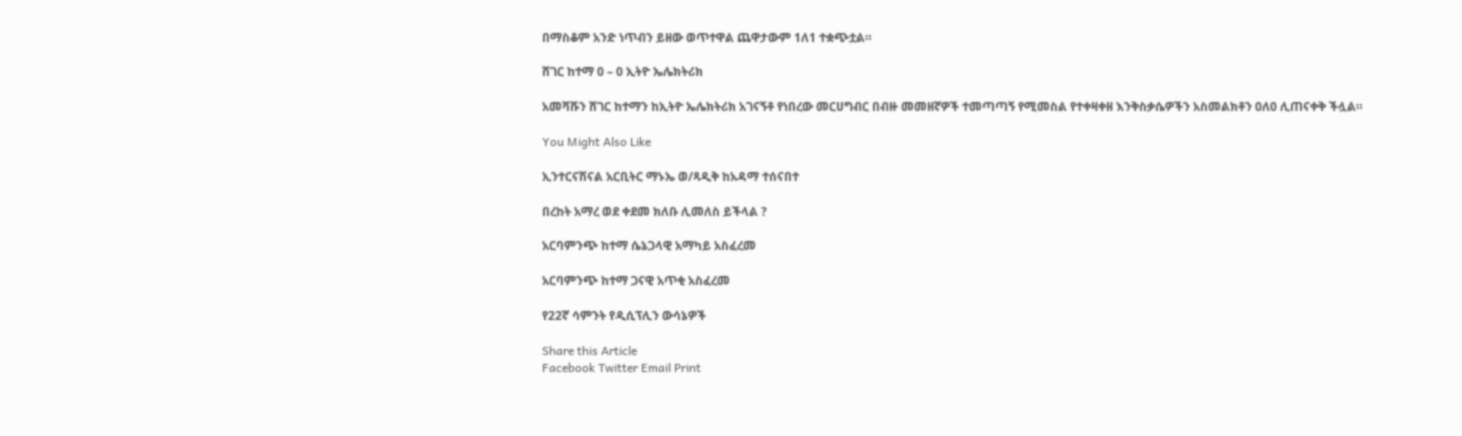በማስቆም አንድ ነጥብን ይዘው ወጥተዋል ጨዋታውም 1ለ1 ተቋጭቷል።

ሸገር ከተማ 0 – 0 ኢትዮ ኤሌክትሪክ

አመሻሹን ሸገር ከተማን ከኢትዮ ኤሌክትሪክ አገናኝቶ የነበረው መርሀግብር በብዙ መመዘኛዎች ተመጣጣኝ የሚመስል የተቀዛቀዘ እንቅስቃሴዎችን አስመልክቶን 0ለ0 ሊጠናቀቅ ችሏል።

You Might Also Like

ኢንተርናሽናል አርቢትር ማኑኤ ወ/ጻዲቅ ከአዳማ ተሰናበተ

በረከት አማረ ወደ ቀደመ ክለቡ ሊመለስ ይችላል ?

አርባምንጭ ከተማ ሴኔጋላዊ አማካይ አስፈረመ

አርባምንጭ ከተማ ጋናዊ አጥቂ አስፈረመ

የ22ኛ ሳምንት የዲሲፕሊን ውሳኔዎች

Share this Article
Facebook Twitter Email Print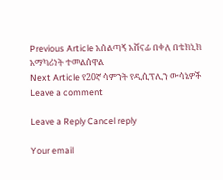Previous Article አሰልጣኝ አሸናፊ በቀለ በቴክኒክ አማካሪነት ተመልሰዋል
Next Article የ20ኛ ሳምንት የዲሲፕሊን ውሳኔዎች
Leave a comment

Leave a Reply Cancel reply

Your email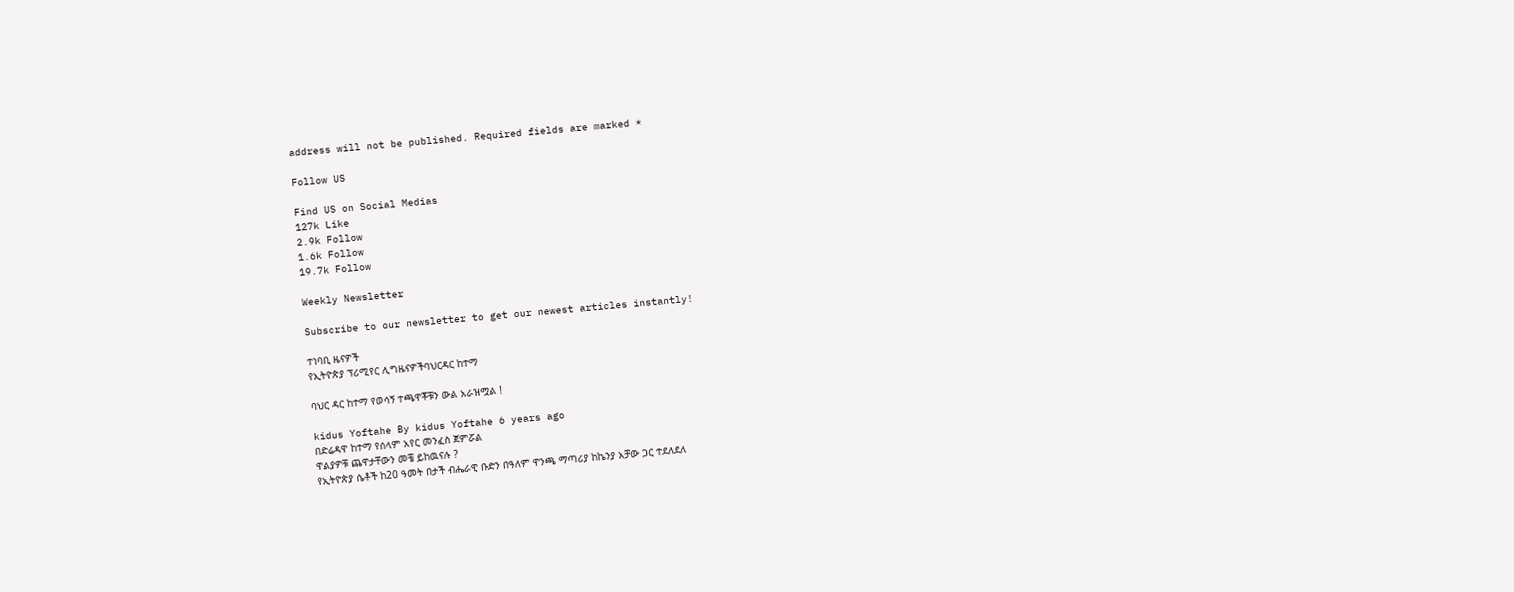address will not be published. Required fields are marked *

Follow US

Find US on Social Medias
127k Like
2.9k Follow
1.6k Follow
19.7k Follow

Weekly Newsletter

Subscribe to our newsletter to get our newest articles instantly!

ተነባቢ ዜናዎች
የኢትዮጵያ ፕሪሚየር ሊግዜናዎችባህርዳር ከተማ

ባህር ዳር ከተማ የወሳኝ ተጫዋቾቹን ውል አራዝሟል !

kidus Yoftahe By kidus Yoftahe 6 years ago
በድሬዳዋ ከተማ የሰላም አየር መንፈስ ጀምሯል
ዋልያዎቹ ጨዋታቸውን መቼ ይከዉናሉ ?
የኢትዮጵያ ሴቶች ከ20 ዓመት በታች ብሔራዊ ቡድን በዓለም ዋንጫ ማጣሪያ ከኬንያ አቻው ጋር ተደለደለ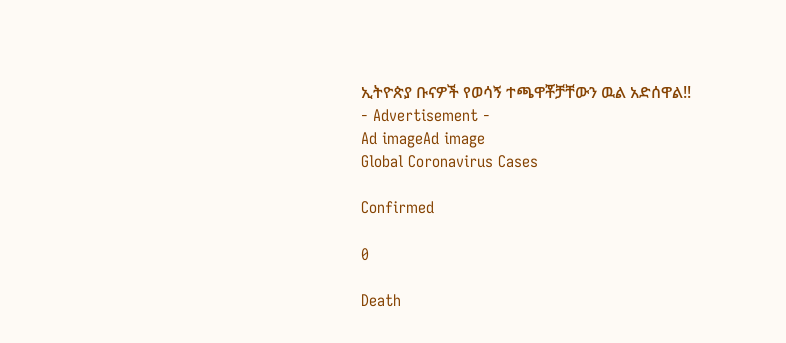ኢትዮጵያ ቡናዎች የወሳኝ ተጫዋቾቻቸውን ዉል አድሰዋል!!
- Advertisement -
Ad imageAd image
Global Coronavirus Cases

Confirmed

0

Death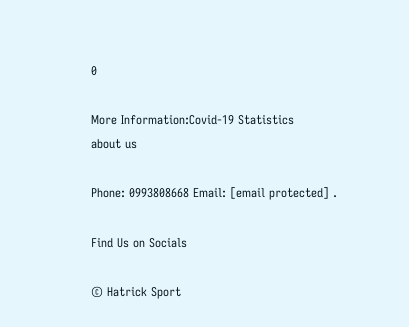0

More Information:Covid-19 Statistics
about us

Phone: 0993808668 Email: [email protected] .

Find Us on Socials

© Hatrick Sport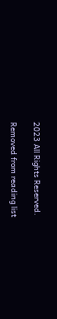2023 All Rights Reserved.

Removed from reading list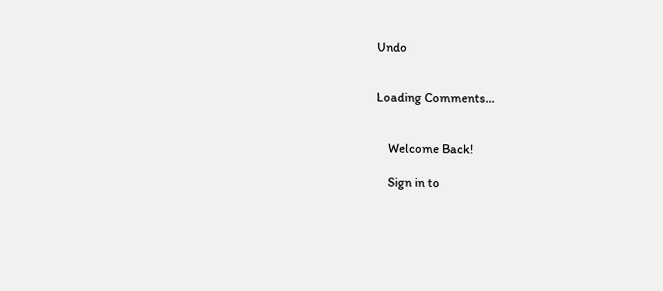Undo


Loading Comments...


    Welcome Back!

    Sign in to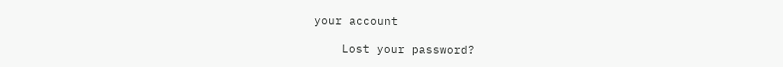your account

    Lost your password?